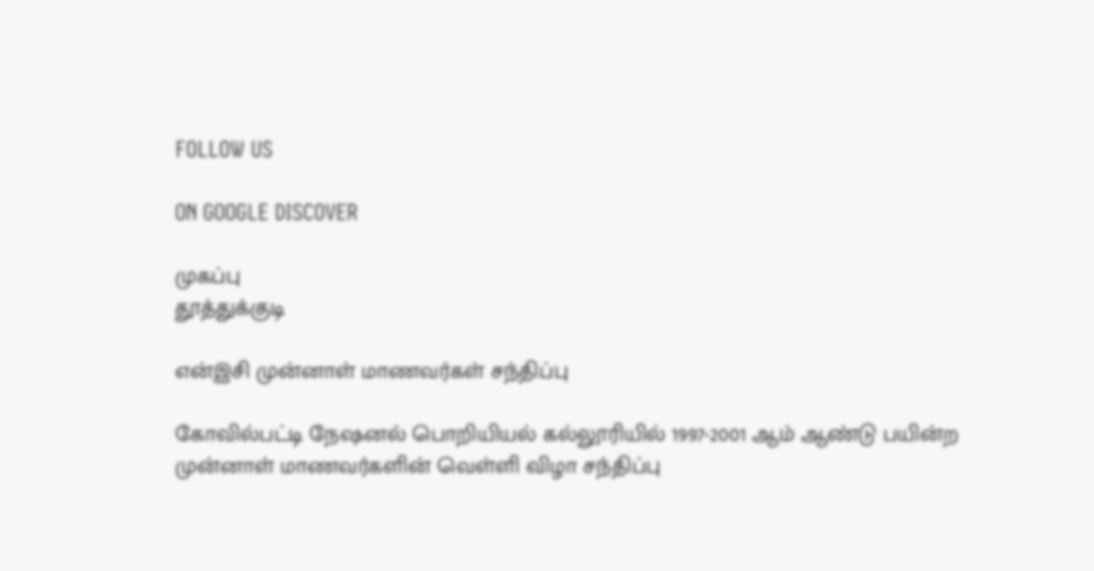FOLLOW US

ON GOOGLE DISCOVER

முகப்பு
தூத்துக்குடி

என்இசி முன்னாள் மாணவர்கள் சந்திப்பு

கோவில்பட்டி நேஷனல் பொறியியல் கல்லூரியில் 1997-2001 ஆம் ஆண்டு பயின்ற முன்னாள் மாணவர்களின் வெள்ளி விழா சந்திப்பு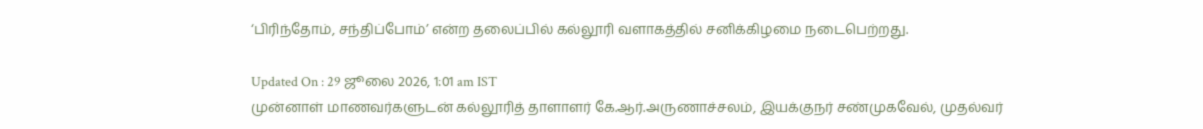‘பிரிந்தோம், சந்திப்போம்’ என்ற தலைப்பில் கல்லூரி வளாகத்தில் சனிக்கிழமை நடைபெற்றது.

Updated On : 29 ஜூலை 2026, 1:01 am IST
முன்னாள் மாணவர்களுடன் கல்லூரித் தாளாளர் கே.ஆர்.அருணாச்சலம், இயக்குநர் சண்முகவேல், முதல்வர்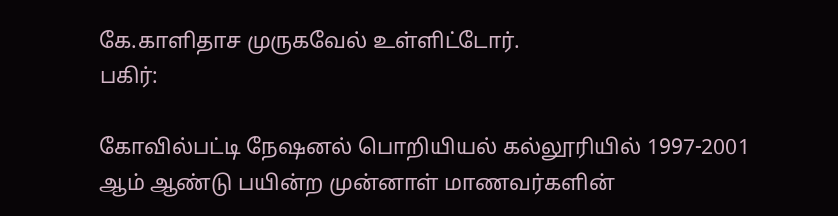கே.காளிதாச முருகவேல் உள்ளிட்டோர்.
பகிர்:

கோவில்பட்டி நேஷனல் பொறியியல் கல்லூரியில் 1997-2001 ஆம் ஆண்டு பயின்ற முன்னாள் மாணவர்களின்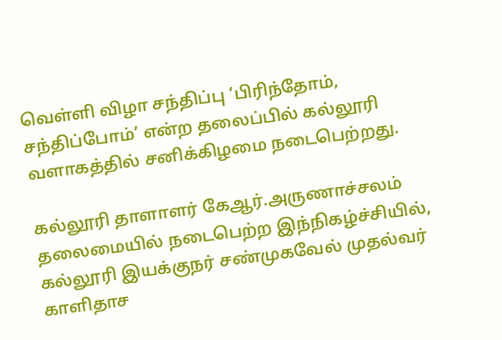வெள்ளி விழா சந்திப்பு ‘பிரிந்தோம், சந்திப்போம்’ என்ற தலைப்பில் கல்லூரி வளாகத்தில் சனிக்கிழமை நடைபெற்றது.

கல்லூரி தாளாளர் கேஆர்.அருணாச்சலம் தலைமையில் நடைபெற்ற இந்நிகழ்ச்சியில், கல்லூரி இயக்குநர் சண்முகவேல் முதல்வர் காளிதாச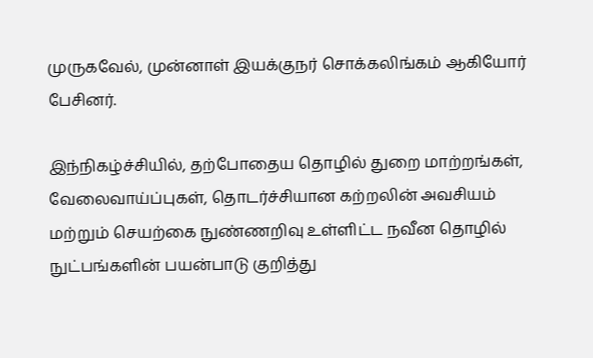முருகவேல், முன்னாள் இயக்குநர் சொக்கலிங்கம் ஆகியோர் பேசினர்.

இந்நிகழ்ச்சியில், தற்போதைய தொழில் துறை மாற்றங்கள், வேலைவாய்ப்புகள், தொடர்ச்சியான கற்றலின் அவசியம் மற்றும் செயற்கை நுண்ணறிவு உள்ளிட்ட நவீன தொழில் நுட்பங்களின் பயன்பாடு குறித்து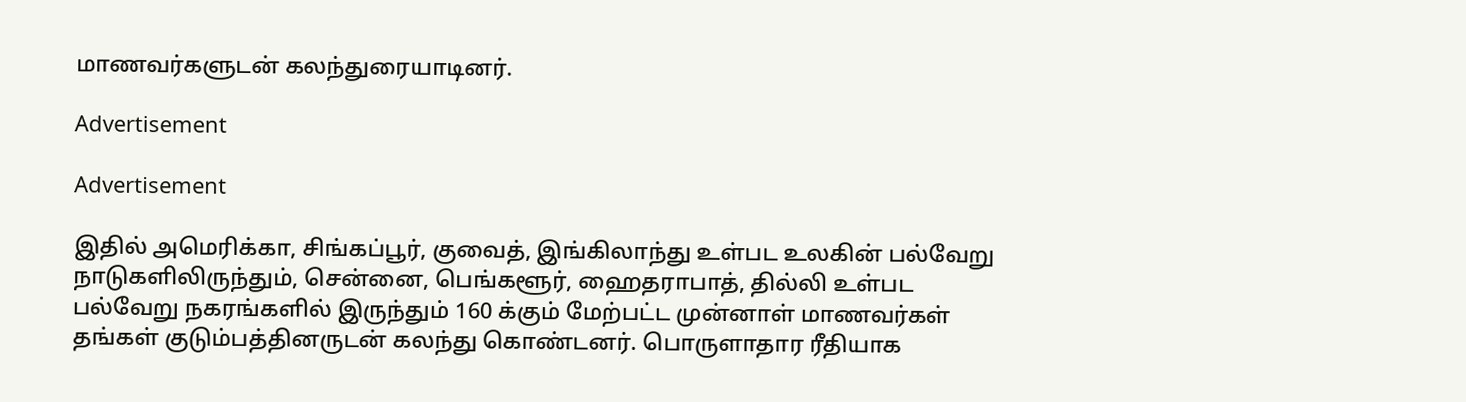மாணவர்களுடன் கலந்துரையாடினர்.

Advertisement

Advertisement

இதில் அமெரிக்கா, சிங்கப்பூர், குவைத், இங்கிலாந்து உள்பட உலகின் பல்வேறு நாடுகளிலிருந்தும், சென்னை, பெங்களூர், ஹைதராபாத், தில்லி உள்பட பல்வேறு நகரங்களில் இருந்தும் 160 க்கும் மேற்பட்ட முன்னாள் மாணவர்கள் தங்கள் குடும்பத்தினருடன் கலந்து கொண்டனர். பொருளாதார ரீதியாக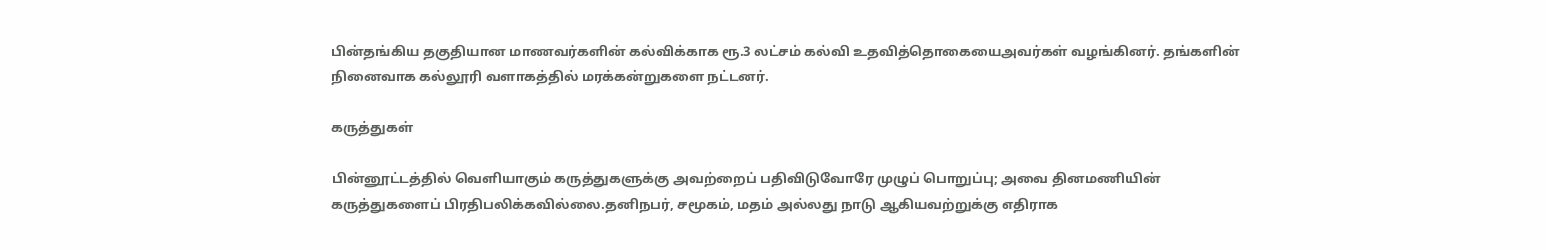பின்தங்கிய தகுதியான மாணவர்களின் கல்விக்காக ரூ.3 லட்சம் கல்வி உதவித்தொகையைஅவர்கள் வழங்கினர். தங்களின் நினைவாக கல்லூரி வளாகத்தில் மரக்கன்றுகளை நட்டனர்.

கருத்துகள்

பின்னூட்டத்தில் வெளியாகும் கருத்துகளுக்கு அவற்றைப் பதிவிடுவோரே முழுப் பொறுப்பு; அவை தினமணியின் கருத்துகளைப் பிரதிபலிக்கவில்லை.தனிநபர், சமூகம், மதம் அல்லது நாடு ஆகியவற்றுக்கு எதிராக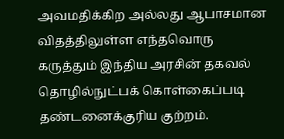அவமதிக்கிற அல்லது ஆபாசமான விதத்திலுள்ள எந்தவொரு கருத்தும் இந்திய அரசின் தகவல் தொழில்நுட்பக் கொள்கைப்படி தண்டனைக்குரிய குற்றம்.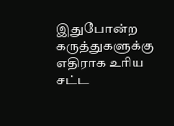இதுபோன்ற கருத்துகளுக்கு எதிராக உரிய சட்ட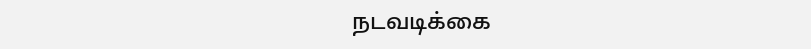நடவடிக்கை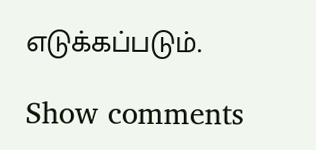எடுக்கப்படும்.

Show comments